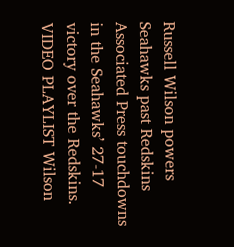Russell Wilson powers Seahawks past Redskins
Associated Press touchdowns in the Seahawks’ 27-17 victory over the Redskins. VIDEO PLAYLIST Wilson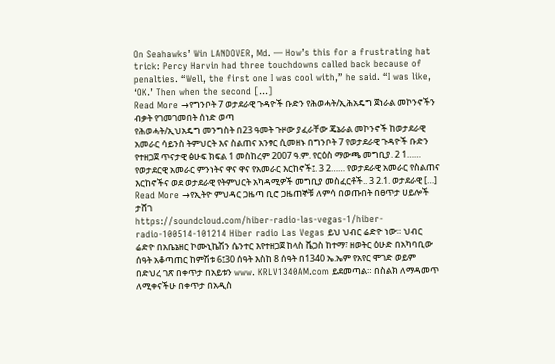On Seahawks’ Win LANDOVER, Md. — How’s this for a frustrating hat trick: Percy Harvin had three touchdowns called back because of penalties. “Well, the first one I was cool with,” he said. “I was like, ‘OK.’ Then when the second […]
Read More →የግንቦት 7 ወታደራዊ ጉዳዮች ቡድን የሕወሓት/ኢሕአዴግ ጀነራል መኮንኖችን ብቃት የገመገመበት ሰነድ ወጣ
የሕወሓት/ኢህአዴግ መንግስት በ23 ዓመት ጉዞው ያፈራቸው ጄኔራል መኮንኖች ከወታደራዊ አመራር ሳይንስ ትምህርት እና ስልጠና አንፃር ሲመዘኑ በግንቦት 7 የወታደራዊ ጉዳዮች ቡድን የተዘጋጀ ጥናታዊ ፅሁፍ ክፍል 1 መስከረም 2007 ዓ.ም. የርዕስ ማውጫ መግቢያ. 2 1…… የወታደርዊ አመራር ምንነትና ዋና ዋና የአመራር እርከኖች፤. 3 2…… የወታደራዊ አመራር የስልጠና እርከኖችና ወደ ወታደራዊ የትምህርት አካዳሚዎች መግቢያ መስፈርቶች.. 3 2.1. ወታደራዊ […]
Read More →የኢትዮ ምህዳር ጋዜጣ ቢሮ ጋዜጠኞቹ ለምሳ በወጡበት በፀጥታ ሀይሎች ታሸገ
https://soundcloud.com/hiber-radio-las-vegas-1/hiber-radio-100514-101214 Hiber radio Las Vegas ይህ ህብር ሬድዮ ነው። ህብር ሬድዮ በአቤኔዘር ኮሙኒኬሽን ሴንተር እየተዘጋጀ ከላስ ቬጋስ ከተማ፣ ዘወትር ዕሁድ በአካባቢው ሰዓት አቆጣጠር ከምሽቱ 6፤30 ሰዓት እስከ 8 ሰዓት በ1340 ኤ.ኤም የአየር ሞገድ ወይም በድህረ ገጽ በቀጥታ በአይቱን www. KRLV1340AM.com ይደመጣል። በስልክ ለማዳመጥ ለሚቀናችሁ በቀጥታ በአዲስ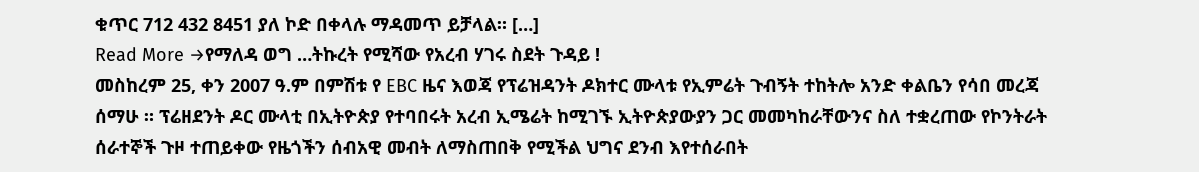ቁጥር 712 432 8451 ያለ ኮድ በቀላሉ ማዳመጥ ይቻላል። […]
Read More →የማለዳ ወግ …ትኩረት የሚሻው የአረብ ሃገሩ ስደት ጉዳይ !
መስከረም 25, ቀን 2007 ዓ.ም በምሽቱ የ EBC ዜና እወጃ የፕሬዝዳንት ዶክተር ሙላቱ የኢምሬት ጉብኝት ተከትሎ አንድ ቀልቤን የሳበ መረጃ ሰማሁ ። ፕሬዘደንት ዶር ሙላቲ በኢትዮጵያ የተባበሩት አረብ ኢሜሬት ከሚገኙ ኢትዮጵያውያን ጋር መመካከራቸውንና ስለ ተቋረጠው የኮንትራት ሰራተኞች ጉዞ ተጠይቀው የዜጎችን ሰብአዊ መብት ለማስጠበቅ የሚችል ህግና ደንብ እየተሰራበት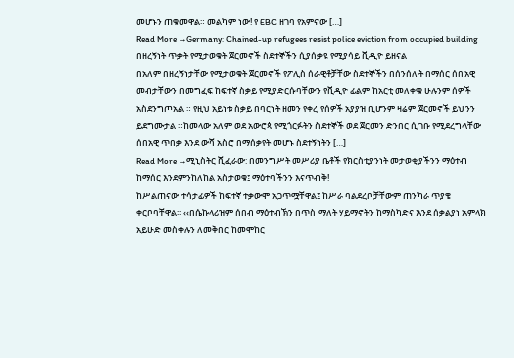መሆኑን ጠቁመዋል። መልካም ነው! የ EBC ዘገባ የአምናው […]
Read More →Germany: Chained-up refugees resist police eviction from occupied building በዘረኝነት ጥቃት የሚታወቁት ጀርመኖች ስደተኞችን ሲያሰቃዩ የሚያሳይ ቪዲዮ ይዘናል
በአለም በዘረኝነታቸው የሚታወቁት ጀርመኖች የፖሊስ ሰራዊቶቻቸው ስደተኞችን በሰንሰለት በማሰር ሰበአዊ መብታቸውን በመግፈፍ ከፍተኛ ስቃይ የሚያድርሱባቸውን የቪዲዮ ፊልም ከአርቲ መለቀቁ ሁሉንም ሰዎች አስደንግጦአል ። የዚህ አይነቱ ስቃይ በባርነት ዘመን የቀረ የሰዎች አያያዝ ቢሆንም ዛሬም ጀርመኖች ይህንን ይደግሙታል ።ከመላው አለም ወደ አውሮጳ የሚጎርፉትን ስደተኞች ወደ ጀርመን ድንበር ሲገቡ የሚደረግላቸው ሰበአዊ ጥበቃ እንደ ውሻ አስሮ በማሰቃየት መሆኑ ስደተኝነትን […]
Read More →ሚኒስትር ሺፈራው: በመንግሥት መሥሪያ ቤቶች የክርስቲያንነት መታወቂያችንን ማዕተብ ከማሰር እንደምንከለከል አስታወቁ፤ ማዕተባችንን እናጥብቅ!
ከሥልጠናው ተሳታፊዎች ከፍተኛ ተቃውሞ አጋጥሟቸዋል፤ ከሥራ ባልደረቦቻቸውም ጠንካራ ጥያቄ ቀርቦባቸዋል፡፡ ‹‹በሴኩላሪዝም ሰበብ ማዕተብኽን በጥስ ማለት ሃይማኖትን ከማስካድና እንደ ሰቃልያነ አምላክ አይሁድ መስቀሉን ለመቅበር ከመሞከር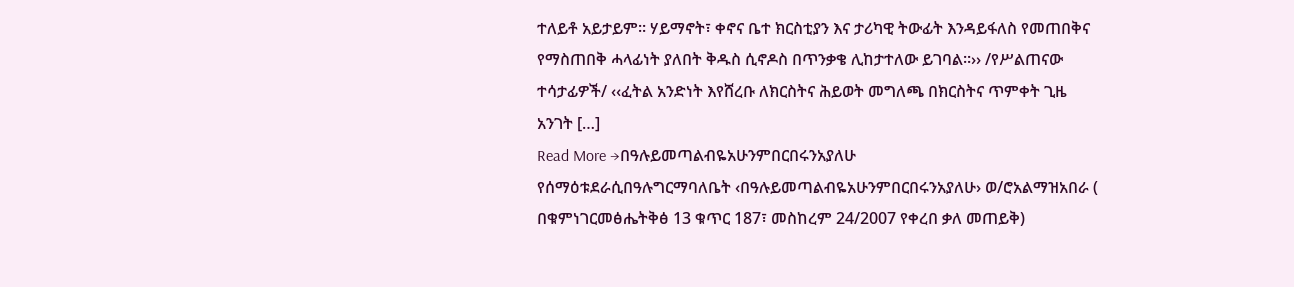ተለይቶ አይታይም፡፡ ሃይማኖት፣ ቀኖና ቤተ ክርስቲያን እና ታሪካዊ ትውፊት እንዳይፋለስ የመጠበቅና የማስጠበቅ ሓላፊነት ያለበት ቅዱስ ሲኖዶስ በጥንቃቄ ሊከታተለው ይገባል፡፡›› /የሥልጠናው ተሳታፊዎች/ ‹‹ፈትል አንድነት እየሸረቡ ለክርስትና ሕይወት መግለጫ በክርስትና ጥምቀት ጊዜ አንገት […]
Read More →በዓሉይመጣልብዬአሁንምበርበሩንአያለሁ
የሰማዕቱደራሲበዓሉግርማባለቤት ‹በዓሉይመጣልብዬአሁንምበርበሩንአያለሁ› ወ/ሮአልማዝአበራ ( በቁምነገርመፅሔትቅፅ 13 ቁጥር 187፣ መስከረም 24/2007 የቀረበ ቃለ መጠይቅ)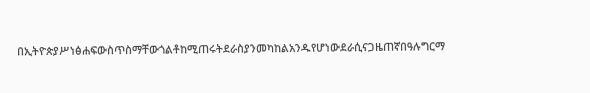በኢትዮጵያሥነፅሐፍውስጥስማቸውጎልቶከሚጠሩትደራስያንመካከልአንዱየሆነውደራሲናጋዜጠኛበዓሉግርማ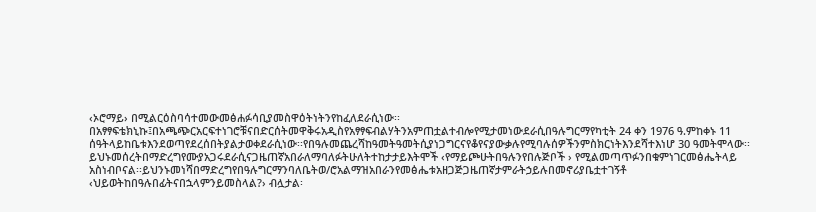‹ኦሮማይ› በሚልርዕስባሳተመውመፅሐፉሳቢያመስዋዕትነትንየከፈለደራሲነው፡፡በአፃፃፍቴክኒኩ፤በአጫጭርአርፍተነገሮቹናበድርሰትመዋቅሩአዲስየአፃፃፍብልሃትንአምጠቷልተብሎየሚታመነውደራሲበዓሉግርማየካቲት 24 ቀን 1976 ዓ.ምከቀኑ 11 ሰዓትላይከቤቱእንደወጣየደረሰበትያልታወቀደራሲነው፡፡የበዓሉመጨረሻከዓመትዓመትሲያነጋግርናየቆየናያውቃሉየሚባሉሰዎችንምስክርነትእንደሻተእነሆ 30 ዓመትሞላው፡፡ይህኑመሰረትበማድረግየሙያአጋሩደራሲናጋዜጠኛአበራለማባለፉትሁለትተከታታይእትሞች ‹የማይጮሁትበዓሉንየበሉጅቦች › የሚልመጣጥፉንበቁምነገርመፅሔትላይ አስነብቦናል፡፡ይህንኑመነሻበማድረግየበዓሉግርማንባለቤትወ/ሮአልማዝአበራንየመፅሔቱአዘጋጅጋዜጠኛታምራትኃይሉበመኖሪያቤቷተገኝቶ ‹ህይወትከበዓሉበፊትናበኋላምንይመስላል?› ብሏታል፡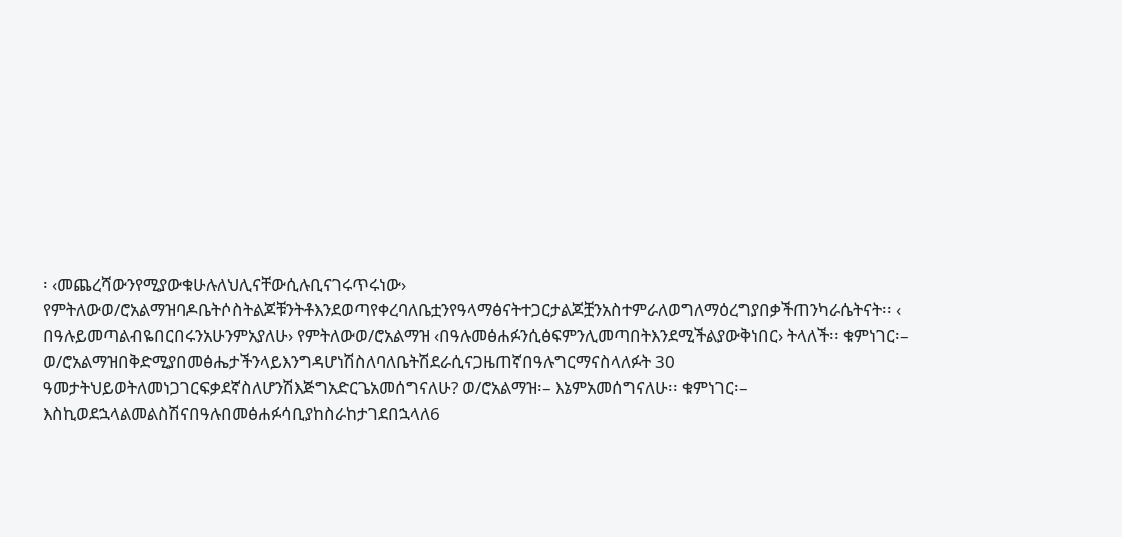፡ ‹መጨረሻውንየሚያውቁሁሉለህሊናቸውሲሉቢናገሩጥሩነው› የምትለውወ/ሮአልማዝባዶቤትሶስትልጆቹንትቶእንደወጣየቀረባለቤቷንየዓላማፅናትተጋርታልጆቿንአስተምራለወግለማዕረግያበቃችጠንካራሴትናት፡፡ ‹ በዓሉይመጣልብዬበርበሩንአሁንምአያለሁ› የምትለውወ/ሮአልማዝ ‹በዓሉመፅሐፉንሲፅፍምንሊመጣበትእንደሚችልያውቅነበር› ትላለች፡፡ ቁምነገር፡– ወ/ሮአልማዝበቅድሚያበመፅሔታችንላይእንግዳሆነሽስለባለቤትሽደራሲናጋዜጠኛበዓሉግርማናስላለፉት 30 ዓመታትህይወትለመነጋገርፍቃደኛስለሆንሽእጅግአድርጌአመሰግናለሁ? ወ/ሮአልማዝ፡– እኔምአመሰግናለሁ፡፡ ቁምነገር፡– እስኪወደኋላልመልስሽናበዓሉበመፅሐፉሳቢያከስራከታገደበኋላለ6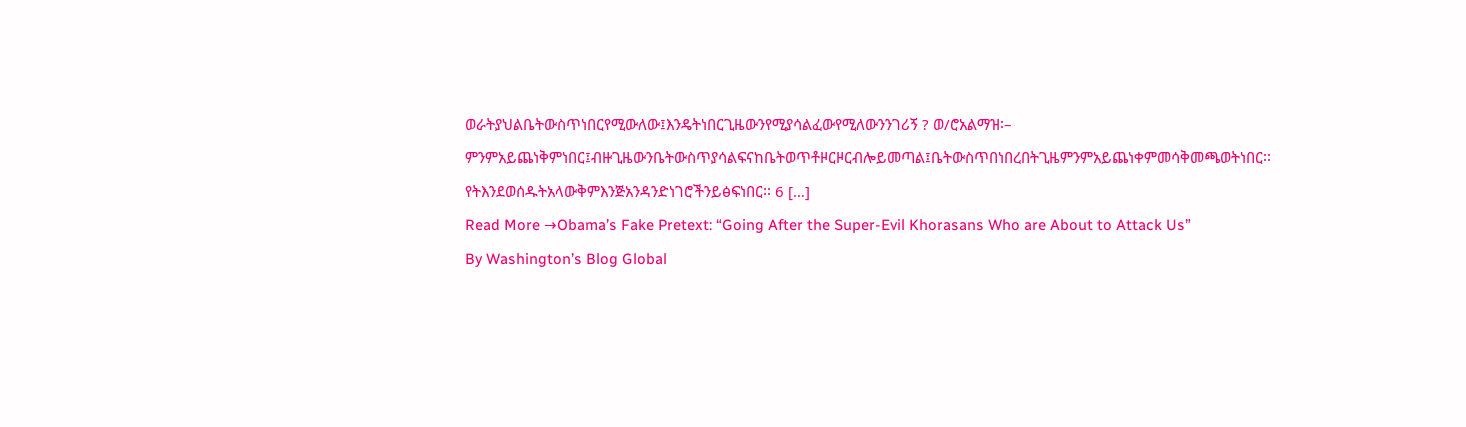ወራትያህልቤትውስጥነበርየሚውለው፤እንዴትነበርጊዜውንየሚያሳልፈውየሚለውንንገሪኝ ? ወ/ሮአልማዝ፡– ምንምአይጨነቅምነበር፤ብዙጊዜውንቤትውስጥያሳልፍናከቤትወጥቶዞርዞርብሎይመጣል፤ቤትውስጥበነበረበትጊዜምንምአይጨነቀምመሳቅመጫወትነበር፡፡የትእንደወሰዱትአላውቅምእንጅአንዳንድነገሮችንይፅፍነበር፡፡ 6 […]
Read More →Obama’s Fake Pretext: “Going After the Super-Evil Khorasans Who are About to Attack Us”
By Washington’s Blog Global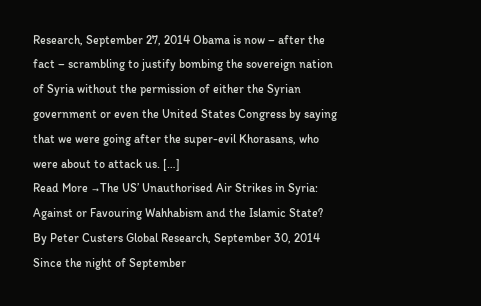Research, September 27, 2014 Obama is now – after the fact – scrambling to justify bombing the sovereign nation of Syria without the permission of either the Syrian government or even the United States Congress by saying that we were going after the super-evil Khorasans, who were about to attack us. […]
Read More →The US’ Unauthorised Air Strikes in Syria: Against or Favouring Wahhabism and the Islamic State?
By Peter Custers Global Research, September 30, 2014 Since the night of September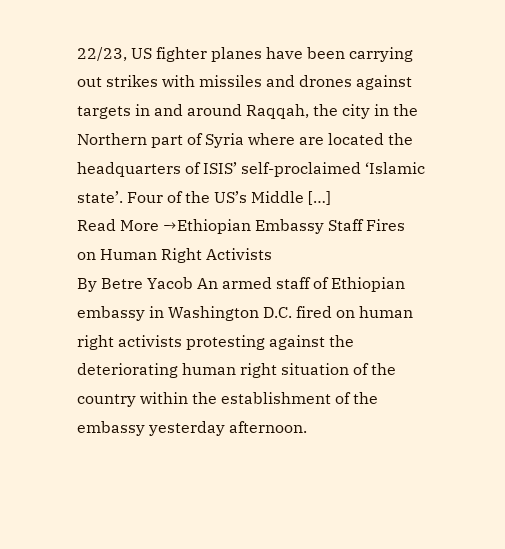22/23, US fighter planes have been carrying out strikes with missiles and drones against targets in and around Raqqah, the city in the Northern part of Syria where are located the headquarters of ISIS’ self-proclaimed ‘Islamic state’. Four of the US’s Middle […]
Read More →Ethiopian Embassy Staff Fires on Human Right Activists
By Betre Yacob An armed staff of Ethiopian embassy in Washington D.C. fired on human right activists protesting against the deteriorating human right situation of the country within the establishment of the embassy yesterday afternoon.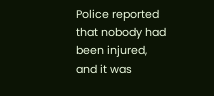Police reported that nobody had been injured, and it was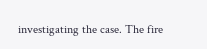investigating the case. The fire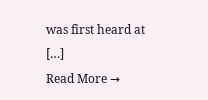was first heard at […]
Read More →